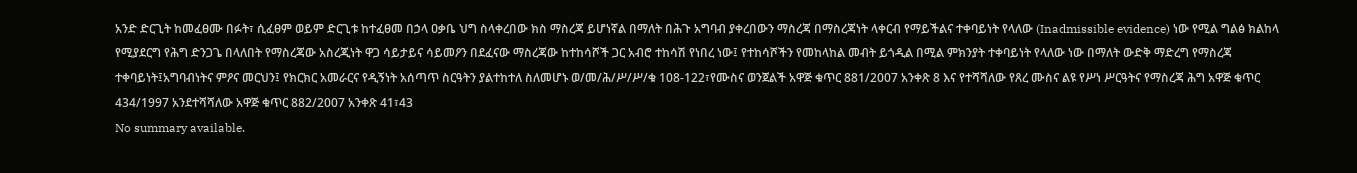አንድ ድርጊት ከመፈፀሙ በፉት፣ ሲፈፀም ወይም ድርጊቱ ከተፈፀመ በኃላ ዐቃቤ ህግ ስላቀረበው ክስ ማስረጃ ይሆነኛል በማለት በሕጉ አግባብ ያቀረበውን ማስረጃ በማስረጃነት ላቀርብ የማይችልና ተቀባይነት የላለው (Inadmissible evidence) ነው የሚል ግልፅ ክልከላ የሚያደርግ የሕግ ድንጋጌ በላለበት የማስረጃው አስረጂነት ዋጋ ሳይታይና ሳይመዖን በደፈናው ማስረጃው ከተከሳሾች ጋር አብሮ ተከሳሽ የነበረ ነው፤ የተከሳሾችን የመከላከል መብት ይጎዲል በሚል ምክንያት ተቀባይነት የላለው ነው በማለት ውድቅ ማድረግ የማስረጃ ተቀባይነት፤አግባብነትና ምዖና መርህን፤ የክርክር አመራርና የዲኝነት አሰጣጥ ስርዓትን ያልተከተለ ስለመሆኑ ወ/መ/ሕ/ሥ/ሥ/ቁ 108-122፣የሙስና ወንጀልች አዋጅ ቁጥር 881/2007 አንቀጽ 8 እና የተሻሻለው የጸረ ሙስና ልዩ የሥነ ሥርዓትና የማስረጃ ሕግ አዋጅ ቁጥር 434/1997 አንደተሻሻለው አዋጅ ቁጥር 882/2007 አንቀጽ 41፣43
No summary available.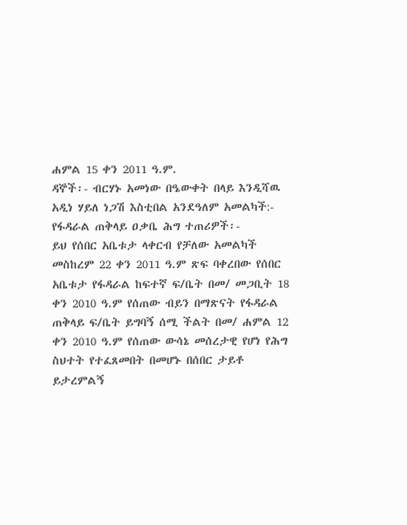ሐምል 15 ቀን 2011 ዓ.ም.
ዳኞች፡- ብርሃኑ አመነው በዔውቀት በላይ እንዲሻዉ አዲነ ሃይለ ነጋሽ እስቲበል አንደዓለም አመልካች:- የፋዳራል ጠቅላይ ዐቃቤ ሕግ ተጠሪዎች፡-
ይህ የሰበር አቤቱታ ላቀርብ የቻለው አመልካች መስከረም 22 ቀን 2011 ዓ.ም ጽፍ ባቀረበው የሰበር አቤቱታ የፋዳራል ከፍተኛ ፍ/ቤት በመ/ መጋቢት 18 ቀን 2010 ዓ.ም የሰጠው ብይን በማጽናት የፋዳራል ጠቅላይ ፍ/ቤት ይግባኝ ሰሚ ችልት በመ/ ሐምል 12 ቀን 2010 ዓ.ም የሰጠው ውሳኔ መሰረታዊ የሆነ የሕግ ስህተት የተፈጸመበት በመሆኑ በሰበር ታይቶ ይታረምልኝ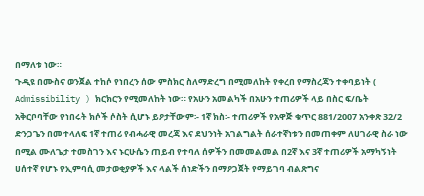በማለቱ ነው።
ጉዲዩ በሙስና ወንጀል ተከሶ የነበረን ሰው ምስክር ስለማድረግ በሚመለከት የቀረበ የማስረጃን ተቀባይነት ( Admissibility ) ክርክርን የሚመለከት ነው። የአሁን አመልካች በአሁን ተጠሪዎች ላይ በስር ፍ/ቤት አቅርቦባቸው የነበሩት ክሶች ሶስት ሲሆኑ ይዖታቸውም፡- 1ኛ ክስ፡- ተጠሪዎች የአዋጅ ቁጥር 881/2007 አንቀጽ 32/2 ድንጋጌን በመተላለፍ 1ኛ ተጠሪ የብሓራዊ መረጃ እና ደህንነት አገልግልት ሰራተኛነቱን በመጠቀም ለሀገራዊ ስራ ነው በሚል ሙለጌታ ተመስገን እና ኑርሁሴን ጠይብ የተባለ ሰዎችን በመመልመል በ2ኛ እና 3ኛ ተጠሪዎች አማካኝነት ሀሰተኛ የሆኑ የኢምባሲ መታወቂያዎች እና ላልች ሰነድችን በማዖጋጀት የማይገባ ብልጽግና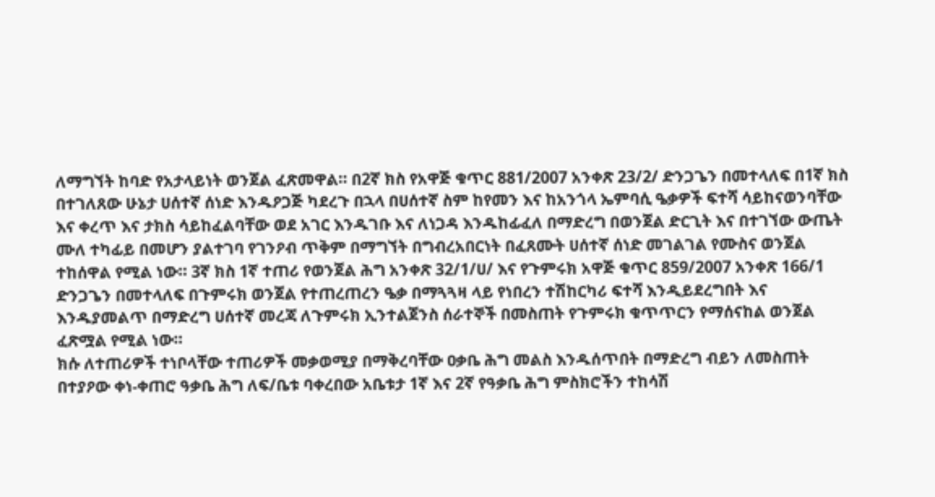ለማግኘት ከባድ የአታላይነት ወንጀል ፈጽመዋል። በ2ኛ ክስ የአዋጅ ቁጥር 881/2007 አንቀጽ 23/2/ ድንጋጌን በመተላለፍ በ1ኛ ክስ በተገለጸው ሁኔታ ሀሰተኛ ሰነድ እንዱዖጋጅ ካደረጉ በኋላ በሀሰተኛ ስም ከየመን እና ከአንጎላ ኤምባሲ ዔቃዎች ፍተሻ ሳይከናወንባቸው እና ቀረጥ እና ታክስ ሳይከፈልባቸው ወደ አገር እንዱገቡ እና ለነጋዳ እንዱከፊፈለ በማድረግ በወንጀል ድርጊት እና በተገኘው ውጤት ሙለ ተካፊይ በመሆን ያልተገባ የገንዖብ ጥቅም በማግኘት በግብረአበርነት በፈጸሙት ሀሰተኛ ሰነድ መገልገል የሙስና ወንጀል ተከሰዋል የሚል ነው። 3ኛ ክስ 1ኛ ተጠሪ የወንጀል ሕግ አንቀጽ 32/1/ሀ/ እና የጉምሩክ አዋጅ ቁጥር 859/2007 አንቀጽ 166/1 ድንጋጌን በመተላለፍ በጉምሩክ ወንጀል የተጠረጠረን ዔቃ በማጓጓዛ ላይ የነበረን ተሽከርካሪ ፍተሻ እንዲይደረግበት እና እንዱያመልጥ በማድረግ ሀሰተኛ መረጃ ለጉምሩክ ኢንተልጀንስ ሰራተኞች በመስጠት የጉምሩክ ቁጥጥርን የማሰናከል ወንጀል ፈጽሟል የሚል ነው።
ክሱ ለተጠሪዎች ተነቦላቸው ተጠሪዎች መቃወሚያ በማቅረባቸው ዐቃቤ ሕግ መልስ እንዱሰጥበት በማድረግ ብይን ለመስጠት በተያዖው ቀነ-ቀጠሮ ዓቃቤ ሕግ ለፍ/ቤቱ ባቀረበው አቤቱታ 1ኛ እና 2ኛ የዓቃቤ ሕግ ምስክሮችን ተከሳሽ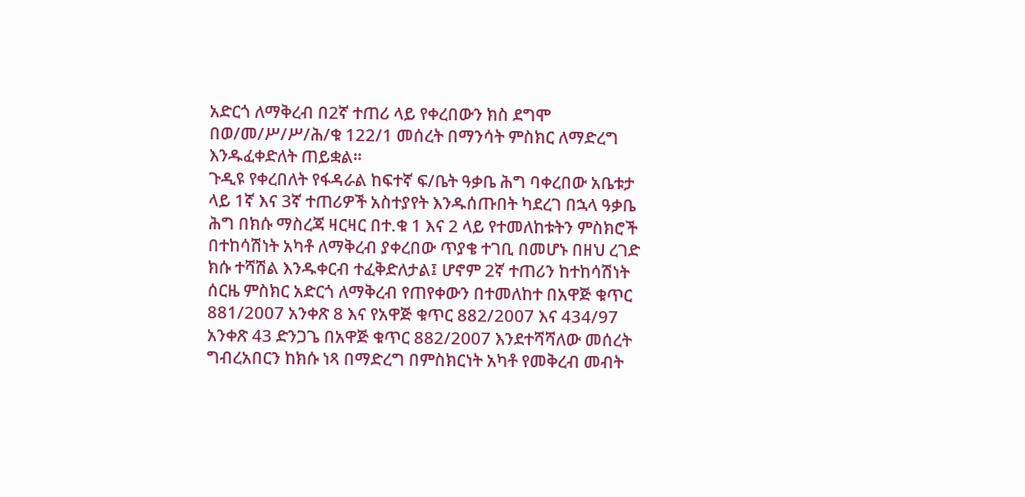አድርጎ ለማቅረብ በ2ኛ ተጠሪ ላይ የቀረበውን ክስ ደግሞ በወ/መ/ሥ/ሥ/ሕ/ቁ 122/1 መሰረት በማንሳት ምስክር ለማድረግ እንዱፈቀድለት ጠይቋል።
ጉዲዩ የቀረበለት የፋዳራል ከፍተኛ ፍ/ቤት ዓቃቤ ሕግ ባቀረበው አቤቱታ ላይ 1ኛ እና 3ኛ ተጠሪዎች አስተያየት እንዱሰጡበት ካደረገ በኋላ ዓቃቤ ሕግ በክሱ ማስረጃ ዛርዛር በተ.ቁ 1 እና 2 ላይ የተመለከቱትን ምስክሮች በተከሳሽነት አካቶ ለማቅረብ ያቀረበው ጥያቄ ተገቢ በመሆኑ በዘህ ረገድ ክሱ ተሻሽል እንዱቀርብ ተፈቅድለታል፤ ሆኖም 2ኛ ተጠሪን ከተከሳሽነት ሰርዜ ምስክር አድርጎ ለማቅረብ የጠየቀውን በተመለከተ በአዋጅ ቁጥር 881/2007 አንቀጽ 8 እና የአዋጅ ቁጥር 882/2007 እና 434/97 አንቀጽ 43 ድንጋጌ በአዋጅ ቁጥር 882/2007 እንደተሻሻለው መሰረት ግብረአበርን ከክሱ ነጻ በማድረግ በምስክርነት አካቶ የመቅረብ መብት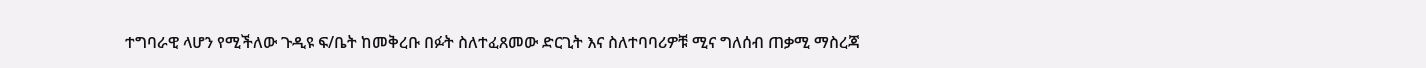ተግባራዊ ላሆን የሚችለው ጉዲዩ ፍ/ቤት ከመቅረቡ በፉት ስለተፈጸመው ድርጊት እና ስለተባባሪዎቹ ሚና ግለሰብ ጠቃሚ ማስረጃ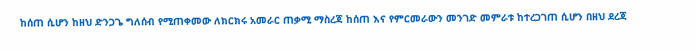ከሰጠ ሲሆን ከዘህ ድንጋጌ ግለሰብ የሚጠቀመው ለክርክሩ አመራር ጠቃሚ ማስረጃ ከሰጠ እና የምርመራውን መንገድ መምራቱ ከተረጋገጠ ሲሆን በዘህ ደረጃ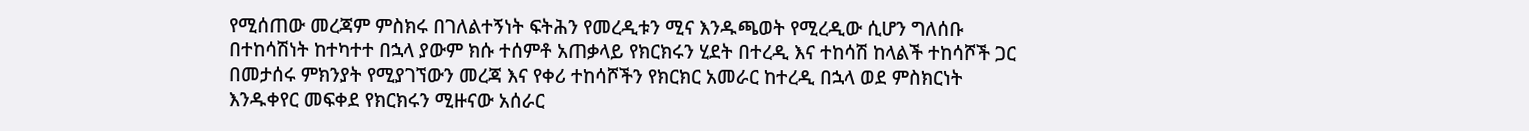የሚሰጠው መረጃም ምስክሩ በገለልተኝነት ፍትሕን የመረዲቱን ሚና እንዱጫወት የሚረዲው ሲሆን ግለሰቡ በተከሳሽነት ከተካተተ በኋላ ያውም ክሱ ተሰምቶ አጠቃላይ የክርክሩን ሂደት በተረዲ እና ተከሳሽ ከላልች ተከሳሾች ጋር በመታሰሩ ምክንያት የሚያገኘውን መረጃ እና የቀሪ ተከሳሾችን የክርክር አመራር ከተረዲ በኋላ ወደ ምስክርነት እንዱቀየር መፍቀደ የክርክሩን ሚዙናው አሰራር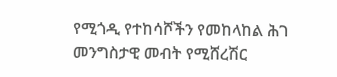የሚጎዲ የተከሳሾችን የመከላከል ሕገ መንግስታዊ መብት የሚሸረሽር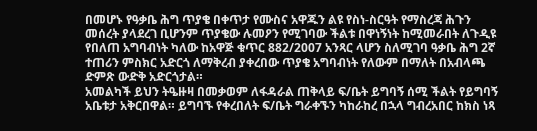በመሆኑ የዓቃቤ ሕግ ጥያቄ በቀጥታ የሙስና አዋጁን ልዩ የስነ-ስርዓት የማስረጃ ሕጉን መሰረት ያላደረገ ቢሆንም ጥያቄው ሉመዖን የሚገባው ችልቱ በዋነኝነት ከሚመራበት ለጉዲዩ የበለጠ አግባብነት ካለው ከአዋጅ ቁጥር 882/2007 አንጻር ላሆን ስለሚገባ ዓቃቤ ሕግ 2ኛ ተጠሪን ምስክር አድርጎ ለማቅረብ ያቀረበው ጥያቄ አግባብነት የለውም በማለት በአብላጫ ድምጽ ውድቅ አድርጎታል።
አመልካች ይህን ትዔዙዛ በመቃወም ለፋዳራል ጠቅላይ ፍ/ቤት ይግባኝ ሰሚ ችልት የይግባኝ አቤቱታ አቅርበዋል። ይግባኙ የቀረበለት ፍ/ቤት ግራቀኙን ካከራከረ በኋላ ግብረአበር ከክስ ነጻ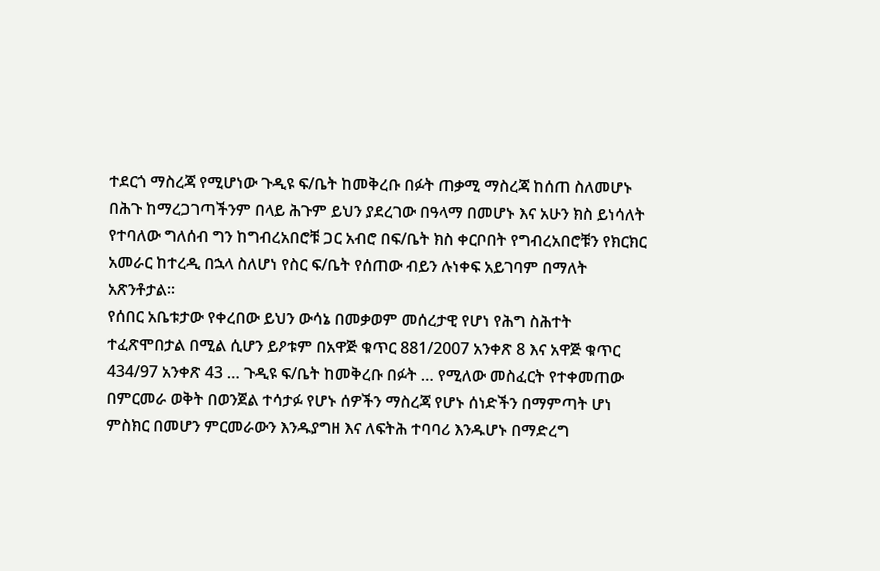ተደርጎ ማስረጃ የሚሆነው ጉዲዩ ፍ/ቤት ከመቅረቡ በፉት ጠቃሚ ማስረጃ ከሰጠ ስለመሆኑ በሕጉ ከማረጋገጣችንም በላይ ሕጉም ይህን ያደረገው በዓላማ በመሆኑ እና አሁን ክስ ይነሳለት የተባለው ግለሰብ ግን ከግብረአበሮቹ ጋር አብሮ በፍ/ቤት ክስ ቀርቦበት የግብረአበሮቹን የክርክር አመራር ከተረዲ በኋላ ስለሆነ የስር ፍ/ቤት የሰጠው ብይን ሉነቀፍ አይገባም በማለት አጽንቶታል።
የሰበር አቤቱታው የቀረበው ይህን ውሳኔ በመቃወም መሰረታዊ የሆነ የሕግ ስሕተት ተፈጽሞበታል በሚል ሲሆን ይዖቱም በአዋጅ ቁጥር 881/2007 አንቀጽ 8 እና አዋጅ ቁጥር 434/97 አንቀጽ 43 … ጉዲዩ ፍ/ቤት ከመቅረቡ በፉት … የሚለው መስፈርት የተቀመጠው በምርመራ ወቅት በወንጀል ተሳታፉ የሆኑ ሰዎችን ማስረጃ የሆኑ ሰነድችን በማምጣት ሆነ ምስክር በመሆን ምርመራውን እንዱያግዘ እና ለፍትሕ ተባባሪ እንዱሆኑ በማድረግ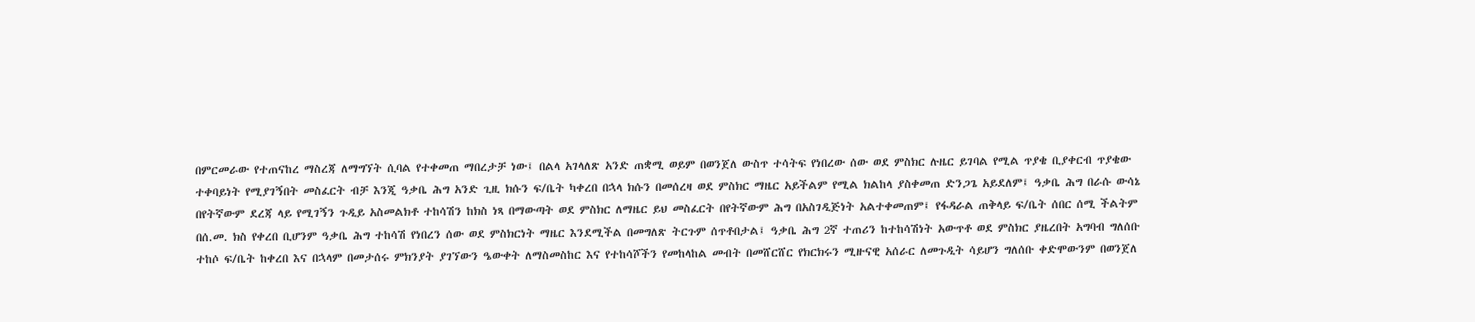በምርመራው የተጠናከረ ማስረጃ ለማግኘት ሲባል የተቀመጠ ማበረታቻ ነው፤ በልላ አገላለጽ አንድ ጠቋሚ ወይም በወንጀለ ውስጥ ተሳትፍ የነበረው ሰው ወደ ምስክር ሉዜር ይገባል የሚል ጥያቄ ቢያቀርብ ጥያቄው ተቀባይነት የሚያገኝበት መስፈርት ብቻ እንጂ ዓቃቤ ሕግ አንድ ጊዚ ክሱን ፍ/ቤት ካቀረበ በኋላ ክሱን በመሰረዛ ወደ ምስክር ማዜር አይችልም የሚል ክልከላ ያስቀመጠ ድንጋጌ አይደለም፤ ዓቃቤ ሕግ በራሱ ውሳኔ በየትኛውም ደረጃ ላይ የሚገኝን ጉዲይ አስመልክቶ ተከሳሽን ከክስ ነጻ በማውጣት ወደ ምስክር ለማዜር ይህ መስፈርት በየትኛውም ሕግ በአስገዲጅነት አልተቀመጠም፤ የፋዳራል ጠቅላይ ፍ/ቤት ሰበር ሰሚ ችልትም በሰ.መ. ክስ የቀረበ ቢሆንም ዓቃቤ ሕግ ተከሳሽ የነበረን ሰው ወደ ምስክርነት ማዜር እንደሚችል በመግለጽ ትርጉም ሰጥቶበታል፤ ዓቃቤ ሕግ 2ኛ ተጠሪን ከተከሳሽነት አውጥቶ ወደ ምስክር ያዜረበት አግባብ ግለሰቡ ተከሶ ፍ/ቤት ከቀረበ እና በኋላም በመታሰሩ ምክንያት ያገኘውን ዔውቀት ለማስመስከር እና የተከሳሾችን የመከላከል መብት በመሸርሸር የክርክሩን ሚዙናዊ አሰራር ለመጉዲት ሳይሆን ግለሰቡ ቀድሞውንም በወንጀለ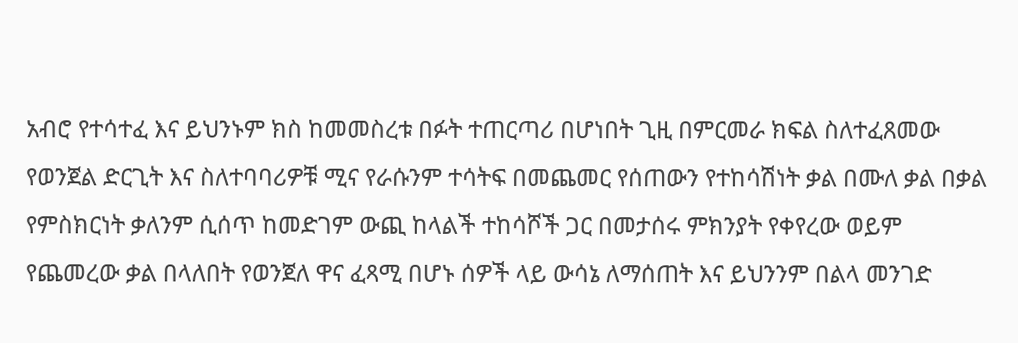አብሮ የተሳተፈ እና ይህንኑም ክስ ከመመስረቱ በፉት ተጠርጣሪ በሆነበት ጊዚ በምርመራ ክፍል ስለተፈጸመው የወንጀል ድርጊት እና ስለተባባሪዎቹ ሚና የራሱንም ተሳትፍ በመጨመር የሰጠውን የተከሳሽነት ቃል በሙለ ቃል በቃል የምስክርነት ቃለንም ሲሰጥ ከመድገም ውጪ ከላልች ተከሳሾች ጋር በመታሰሩ ምክንያት የቀየረው ወይም የጨመረው ቃል በላለበት የወንጀለ ዋና ፈጻሚ በሆኑ ሰዎች ላይ ውሳኔ ለማሰጠት እና ይህንንም በልላ መንገድ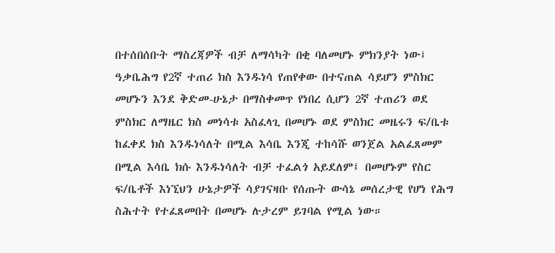በተሰበሰቡት ማስረጃዎች ብቻ ለማሳካት በቂ ባለመሆኑ ምክንያት ነው፤ ዓቃቤሕግ የ2ኛ ተጠሪ ክስ እንዱነሳ የጠየቀው በተናጠል ሳይሆን ምስክር መሆኑን እንደ ቅድመ-ሁኔታ በማስቀመጥ የነበረ ሲሆን 2ኛ ተጠሪን ወደ ምስክር ለማዜር ክስ መነሳቱ አስፈላጊ በመሆኑ ወደ ምስክር መዜሩን ፍ/ቤቱ ከፈቀደ ክስ እንዱነሳለት በሚል እሳቤ እንጂ ተከሳሹ ወንጀል አልፈጸመም በሚል እሳቤ ክሱ እንዱነሳለት ብቻ ተፈልጎ አይደለም፤ በመሆኑም የስር ፍ/ቤቶች እነኚህን ሁኔታዎች ሳያገናዛቡ የሰጡት ውሳኔ መሰረታዊ የሆነ የሕግ ስሕተት የተፈጸመበት በመሆኑ ሉታረም ይገባል የሚል ነው።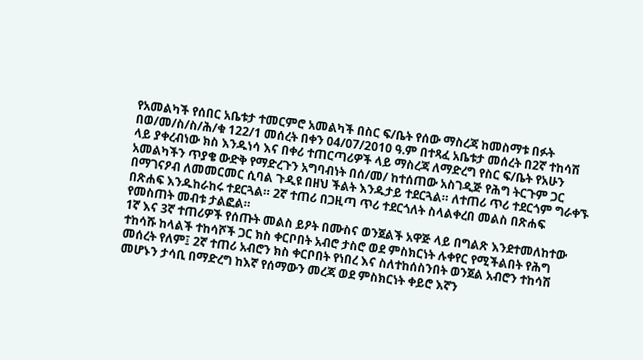የአመልካች የሰበር አቤቱታ ተመርምሮ አመልካች በስር ፍ/ቤት የሰው ማስረጃ ከመስማቱ በፉት በወ/መ/ስ/ስ/ሕ/ቁ 122/1 መሰረት በቀን 04/07/2010 ዓ.ም በተጻፈ አቤቱታ መሰረት በ2ኛ ተከሳሽ ላይ ያቀረብነው ክስ እንዱነሳ እና በቀሪ ተጠርጣሪዎች ላይ ማስረጃ ለማድረግ የስር ፍ/ቤት የአሁን አመልካችን ጥያቄ ውድቅ የማድረጉን አግባብነት በሰ/መ/ ከተሰጠው አስገዲጅ የሕግ ትርጉም ጋር በማገናዖብ ለመመርመር ሲባል ጉዲዩ በዘህ ችልት እንዱታይ ተደርጓል። ለተጠሪ ጥሪ ተደርጎም ግራቀኙ በጽሐፍ እንዱከራከሩ ተደርጓል። 2ኛ ተጠሪ በጋዚጣ ጥሪ ተደርጎለት ስላልቀረበ መልስ በጽሐፍ የመስጠት መብቱ ታልፎል።
1ኛ እና 3ኛ ተጠሪዎች የሰጡት መልስ ይዖት በሙስና ወንጀልች አዋጅ ላይ በግልጽ እንደተመለከተው ተከሳሹ ከላልች ተከሳሾች ጋር ክስ ቀርቦበት አብሮ ታስሮ ወደ ምስክርነት ሉቀየር የሚችልበት የሕግ መሰረት የለም፤ 2ኛ ተጠሪ አብሮን ክስ ቀርቦበት የነበረ እና ስለተከሰስንበት ወንጀል አብሮን ተከሳሽ መሆኑን ታሳቢ በማድረግ ከእኛ የሰማውን መረጃ ወደ ምስክርነት ቀይሮ እኛን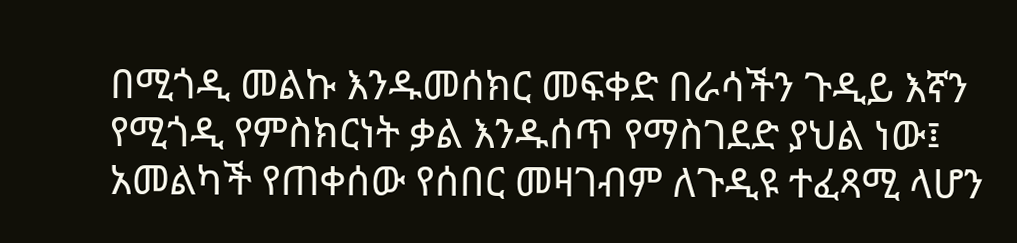በሚጎዲ መልኩ እንዱመሰክር መፍቀድ በራሳችን ጉዲይ እኛን የሚጎዲ የምስክርነት ቃል እንዱሰጥ የማስገደድ ያህል ነው፤ አመልካች የጠቀሰው የሰበር መዛገብም ለጉዲዩ ተፈጻሚ ላሆን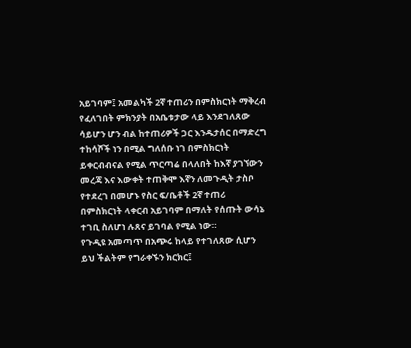አይገባም፤ አመልካች 2ኛ ተጠሪን በምስክርነት ማቅረብ የፈለገበት ምክንያት በአቤቱታው ላይ እንደገለጸው ሳይሆን ሆን ብል ከተጠሪዎች ጋር እንዱታሰር በማድረግ ተከሳሾች ነን በሚል ግለሰቡ ነገ በምስክርነት ይቀርብብናል የሚል ጥርጣሬ በላለበት ከእኛ ያገኘውን መረጃ እና እውቀት ተጠቅሞ እኛን ለመጉዲት ታስቦ የተደረገ በመሆኑ የስር ፍ/ቤቶች 2ኛ ተጠሪ በምስክርነት ላቀርብ አይገባም በማለት የሰጡት ውሳኔ ተገቢ ስለሆነ ሉጸና ይገባል የሚል ነው።
የጉዲዩ አመጣጥ በአጭሩ ከላይ የተገለጸው ሲሆን ይህ ችልትም የግራቀኙን ክርክር፤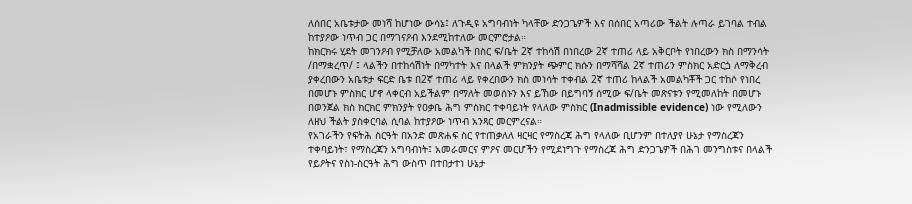ለሰበር አቤቱታው መነሻ ከሆነው ውሳኔ፤ ለጉዲዩ አግባብነት ካላቸው ድንጋጌዎች እና በሰበር አጣሪው ችልት ሉጣራ ይገባል ተብል ከተያዖው ነጥብ ጋር በማገናዖብ እንደሚከተለው መርምሮታል።
ከክርክሩ ሂደት መገንዖብ የሚቻለው አመልካች በስር ፍ/ቤት 2ኛ ተከሳሽ በነበረው 2ኛ ተጠሪ ላይ አቅርቦት የነበረውን ክስ በማንሳት /በማቋረጥ/ ፤ ላልችን በተከሳሽነት በማካተት እና በላልች ምክንያት ጭምር ክሱን በማሻሻል 2ኛ ተጠሪን ምስክር አድርጏ ለማቅረብ ያቀረበውን አቤቱታ ፍርድ ቤቱ በ2ኛ ተጠሪ ላይ የቀረበውን ክስ መነሳት ተቀብል 2ኛ ተጠሪ ከላልች አመልካቾች ጋር ተከሶ የነበረ በመሆኑ ምስክር ሆኖ ላቀርብ አይችልም በማለት መወሰኑን እና ይኸው በይግባኝ ሰሚው ፍ/ቤት መጽናቱን የሚመለከት በመሆኑ በወንጀል ክስ ክርክር ምክንያት የዐቃቤ ሕግ ምስክር ተቀባይነት የላለው ምስክር (Inadmissible evidence) ነው የሚለውን ለዘህ ችልት ያስቀርባል ሲባል ከተያዖው ነጥብ አንጻር መርምረናል።
የአገራችን የፍትሕ ስርዓት በአንድ መጽሐፍ ስር የተጠቃለለ ዛርዛር የማስረጃ ሕግ የላለው ቢሆንም በተለያየ ሁኔታ የማስረጃን ተቀባይነት፣ የማስረጃን አግባብነት፤ አመራመርና ምዖና መርሆችን የሚደነግጉ የማስረጃ ሕግ ድንጋጌዎች በሕገ መንግስቱና በላልች የይዖትና የስነ-ስርዓት ሕግ ውስጥ በተበታተነ ሁኔታ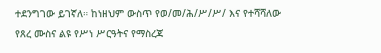ተደንግገው ይገኛለ። ከነዘህም ውስጥ የወ/መ/ሕ/ሥ/ሥ/ እና የተሻሻለው የጸረ ሙስና ልዩ የሥነ ሥርዓትና የማስረጃ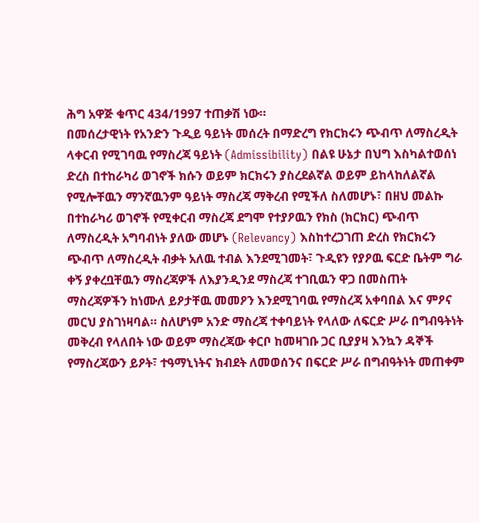ሕግ አዋጅ ቁጥር 434/1997 ተጠቃሽ ነው።
በመሰረታዊነት የአንድን ጉዲይ ዓይነት መሰረት በማድረግ የክርክሩን ጭብጥ ለማስረዲት ላቀርብ የሚገባዉ የማስረጃ ዓይነት (Admissibility) በልዩ ሁኔታ በህግ እስካልተወሰነ ድረስ በተከራካሪ ወገኖች ክሱን ወይም ክርክሩን ያስረደልኛል ወይም ይከላከለልኛል የሚሎቸዉን ማንኛዉንም ዓይነት ማስረጃ ማቅረብ የሚችለ ስለመሆኑ፣ በዘህ መልኩ በተከራካሪ ወገኖች የሚቀርብ ማስረጃ ደግሞ የተያዖዉን የክስ (ክርክር) ጭብጥ ለማስረዲት አግባብነት ያለው መሆኑ (Relevancy) እስከተረጋገጠ ድረስ የክርክሩን ጭብጥ ለማስረዲት ብቃት አለዉ ተብል እንደሚገመት፣ ጉዲዩን የያዖዉ ፍርድ ቤትም ግራ ቀኝ ያቀረቧቸዉን ማስረጃዎች ለእያንዲንደ ማስረጃ ተገቢዉን ዋጋ በመስጠት ማስረጃዎችን ከነሙለ ይዖታቸዉ መመዖን እንደሚገባዉ የማስረጃ አቀባበል እና ምዖና መርህ ያስገነዛባል። ስለሆነም አንድ ማስረጃ ተቀባይነት የላለው ለፍርድ ሥራ በግብዓትነት መቅረብ የላለበት ነው ወይም ማስረጃው ቀርቦ ከመዛገቡ ጋር ቢያያዛ እንኳን ዳኞች የማስረጃውን ይዖት፣ ተዓማኒነትና ክብደት ለመወሰንና በፍርድ ሥራ በግብዓትነት መጠቀም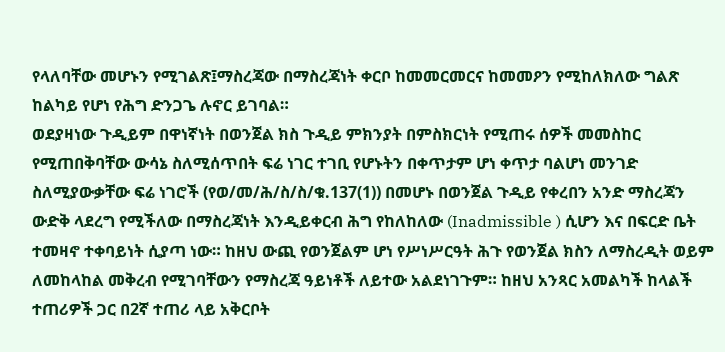የላለባቸው መሆኑን የሚገልጽ፤ማስረጃው በማስረጃነት ቀርቦ ከመመርመርና ከመመዖን የሚከለክለው ግልጽ ከልካይ የሆነ የሕግ ድንጋጌ ሉኖር ይገባል።
ወደያዛነው ጉዲይም በዋነኛነት በወንጀል ክስ ጉዲይ ምክንያት በምስክርነት የሚጠሩ ሰዎች መመስከር የሚጠበቅባቸው ውሳኔ ስለሚሰጥበት ፍሬ ነገር ተገቢ የሆኑትን በቀጥታም ሆነ ቀጥታ ባልሆነ መንገድ ስለሚያውቃቸው ፍሬ ነገሮች (የወ/መ/ሕ/ስ/ስ/ቁ.137(1)) በመሆኑ በወንጀል ጉዲይ የቀረበን አንድ ማስረጃን ውድቅ ላደረግ የሚችለው በማስረጃነት እንዲይቀርብ ሕግ የከለከለው (Inadmissible ) ሲሆን እና በፍርድ ቤት ተመዛኖ ተቀባይነት ሲያጣ ነው። ከዘህ ውጪ የወንጀልም ሆነ የሥነሥርዓት ሕጉ የወንጀል ክስን ለማስረዲት ወይም ለመከላከል መቅረብ የሚገባቸውን የማስረጃ ዓይነቶች ለይተው አልደነገጉም። ከዘህ አንጻር አመልካች ከላልች ተጠሪዎች ጋር በ2ኛ ተጠሪ ላይ አቅርቦት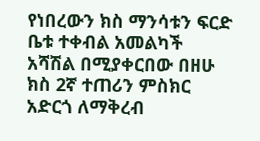የነበረውን ክስ ማንሳቱን ፍርድ ቤቱ ተቀብል አመልካች አሻሽል በሚያቀርበው በዘሁ ክስ 2ኛ ተጠሪን ምስክር አድርጎ ለማቅረብ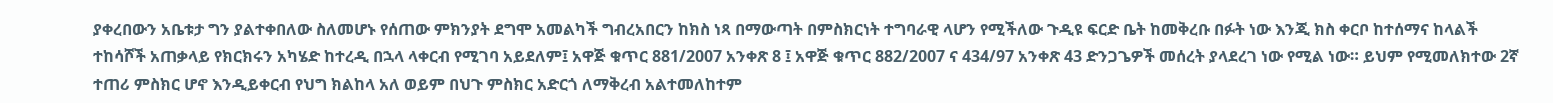ያቀረበውን አቤቱታ ግን ያልተቀበለው ስለመሆኑ የሰጠው ምክንያት ደግሞ አመልካች ግብረአበርን ከክስ ነጻ በማውጣት በምስክርነት ተግባራዊ ላሆን የሚችለው ጉዲዩ ፍርድ ቤት ከመቅረቡ በፉት ነው እንጂ ክስ ቀርቦ ከተሰማና ከላልች ተከሳሾች አጠቃላይ የክርክሩን አካሄድ ከተረዲ በኋላ ላቀርብ የሚገባ አይደለም፤ አዋጅ ቁጥር 881/2007 አንቀጽ 8 ፤ አዋጅ ቁጥር 882/2007 ና 434/97 አንቀጽ 43 ድንጋጌዎች መሰረት ያላደረገ ነው የሚል ነው። ይህም የሚመለክተው 2ኛ ተጠሪ ምስክር ሆኖ እንዲይቀርብ የህግ ክልከላ አለ ወይም በህጉ ምስክር አድርጎ ለማቅረብ አልተመለከተም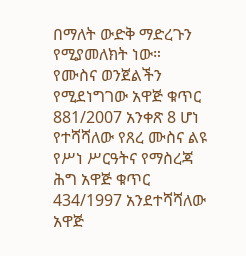በማለት ውድቅ ማድረጉን የሚያመለክት ነው።
የሙስና ወንጀልችን የሚደነግገው አዋጅ ቁጥር 881/2007 አንቀጽ 8 ሆነ የተሻሻለው የጸረ ሙስና ልዩ የሥነ ሥርዓትና የማስረጃ ሕግ አዋጅ ቁጥር 434/1997 አንደተሻሻለው አዋጅ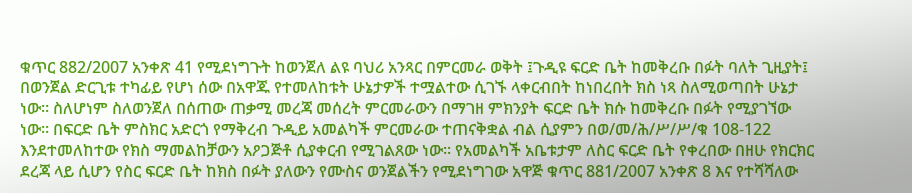ቁጥር 882/2007 አንቀጽ 41 የሚደነግጉት ከወንጀለ ልዩ ባህሪ አንጻር በምርመራ ወቅት ፤ጉዲዩ ፍርድ ቤት ከመቅረቡ በፉት ባለት ጊዚያት፤ በወንጀል ድርጊቱ ተካፊይ የሆነ ሰው በአዋጁ የተመለከቱት ሁኔታዎች ተሟልተው ሲገኙ ላቀርብበት ከነበረበት ክስ ነጻ ስለሚወጣበት ሁኔታ ነው። ስለሆነም ስለወንጀለ በሰጠው ጠቃሚ መረጃ መሰረት ምርመራውን በማገዘ ምክንያት ፍርድ ቤት ክሱ ከመቅረቡ በፉት የሚያገኘው ነው። በፍርድ ቤት ምስክር አድርጎ የማቅረብ ጉዲይ አመልካች ምርመራው ተጠናቅቋል ብል ሲያምን በወ/መ/ሕ/ሥ/ሥ/ቁ 108-122 እንደተመለከተው የክስ ማመልከቻውን አዖጋጅቶ ሲያቀርብ የሚገልጸው ነው። የአመልካች አቤቱታም ለስር ፍርድ ቤት የቀረበው በዘሁ የክርክር ደረጃ ላይ ሲሆን የስር ፍርድ ቤት ከክስ በፉት ያለውን የሙስና ወንጀልችን የሚደነግገው አዋጅ ቁጥር 881/2007 አንቀጽ 8 እና የተሻሻለው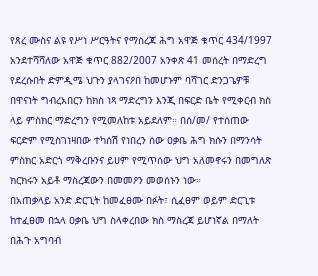የጸረ ሙስና ልዩ የሥነ ሥርዓትና የማስረጃ ሕግ አዋጅ ቁጥር 434/1997 አንደተሻሻለው አዋጅ ቁጥር 882/2007 አንቀጽ 41 መሰረት በማድረግ የደረሱበት ድምዲሜ ህጉን ያላገናዖበ ከመሆኑም ባሻገር ድንጋጌዎቹ በዋናነት ግብረአበርን ከክስ ነጻ ማድረግን እንጂ በፍርድ ቤት የሚቀርብ ክስ ላይ ምስክር ማድረግን የሚመለከቱ አይደለም። በሰ/መ/ የተሰጠው ፍርድም የሚስገነዛበው ተካሰሽ የነበረን ሰው ዐቃቤ ሕግ ክሱን በማንሳት ምስክር አድርጎ ማቅረቡንና ይሀም የሚጥሰው ህግ አለመኖሩን በመግለጽ ክርክሩን አይቶ ማስረጃውን በመመዖን መወሰኑን ነው።
በአጠቃላይ አንድ ድርጊት ከመፈፀሙ በፉት፣ ሲፈፀም ወይም ድርጊቱ ከተፈፀመ በኋላ ዐቃቤ ህግ ስላቀረበው ክስ ማስረጃ ይሆነኛል በማለት በሕጉ አግባብ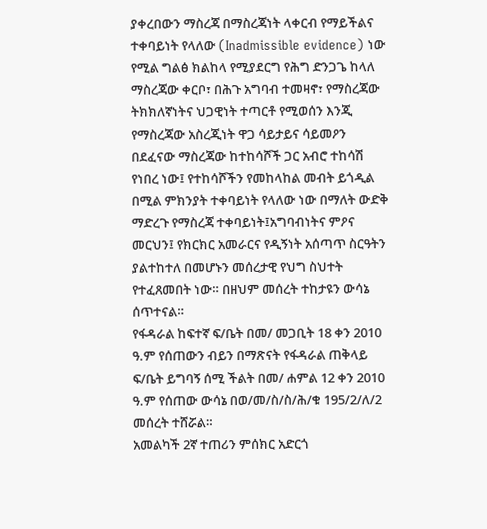ያቀረበውን ማስረጃ በማስረጃነት ላቀርብ የማይችልና ተቀባይነት የላለው (Inadmissible evidence) ነው የሚል ግልፅ ክልከላ የሚያደርግ የሕግ ድንጋጌ ከላለ ማስረጃው ቀርቦ፣ በሕጉ አግባብ ተመዛኖ፣ የማስረጃው ትክክለኛነትና ህጋዊነት ተጣርቶ የሚወሰን እንጂ የማስረጃው አስረጂነት ዋጋ ሳይታይና ሳይመዖን በደፈናው ማስረጃው ከተከሳሾች ጋር አብሮ ተከሳሽ የነበረ ነው፤ የተከሳሾችን የመከላከል መብት ይጎዲል በሚል ምክንያት ተቀባይነት የላለው ነው በማለት ውድቅ ማድረጉ የማስረጃ ተቀባይነት፤አግባብነትና ምዖና መርህን፤ የክርክር አመራርና የዲኝነት አሰጣጥ ስርዓትን ያልተከተለ በመሆኑን መሰረታዊ የህግ ስህተት የተፈጸመበት ነው። በዘህም መሰረት ተከታዩን ውሳኔ ሰጥተናል።
የፋዳራል ከፍተኛ ፍ/ቤት በመ/ መጋቢት 18 ቀን 2010 ዓ.ም የሰጠውን ብይን በማጽናት የፋዳራል ጠቅላይ ፍ/ቤት ይግባኝ ሰሚ ችልት በመ/ ሐምል 12 ቀን 2010 ዓ.ም የሰጠው ውሳኔ በወ/መ/ስ/ስ/ሕ/ቁ 195/2/ለ/2 መሰረት ተሸሯል።
አመልካች 2ኛ ተጠሪን ምሰክር አድርጎ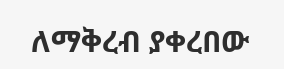ለማቅረብ ያቀረበው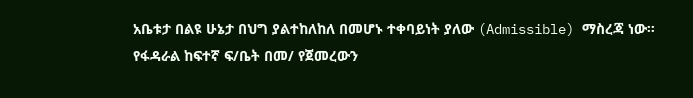አቤቱታ በልዩ ሁኔታ በህግ ያልተከለከለ በመሆኑ ተቀባይነት ያለው (Admissible) ማስረጃ ነው።
የፋዳራል ከፍተኛ ፍ/ቤት በመ/ የጀመረውን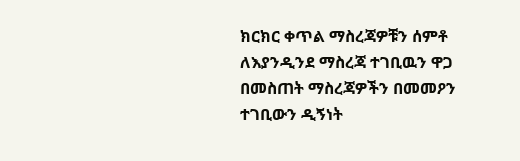ክርክር ቀጥል ማስረጃዎቹን ሰምቶ ለእያንዲንደ ማስረጃ ተገቢዉን ዋጋ በመስጠት ማስረጃዎችን በመመዖን ተገቢውን ዲኝነት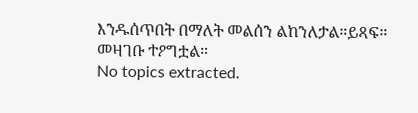እንዱሰጥበት በማለት መልሰን ልከንለታል።ይጻፍ።
መዛገቡ ተዖግቷል።
No topics extracted.